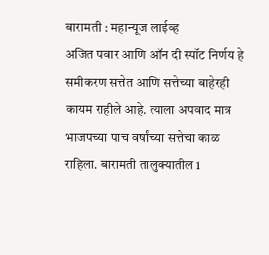बारामती : महान्यूज लाईव्ह
अजित पवार आणि ऑन दी स्पॉट निर्णय हे समीकरण सत्तेत आणि सत्तेच्या बाहेरही कायम राहीले आहे. त्याला अपवाद मात्र भाजपच्या पाच वर्षांच्या सत्तेचा काळ राहिला. बारामती तालुक्यातील 1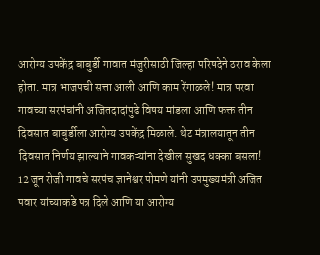आरोग्य उपकेंद्र बाबुर्डी गावात मंजुरीसाठी जिल्हा परिषदेने ठराव केला होता. मात्र भाजपची सत्ता आली आणि काम रेंगाळले! मात्र परवा गावच्या सरपंचांनी अजितदादांपुढे विषय मांडला आणि फक्त तीन दिवसात बाबुर्डीला आरोग्य उपकेंद्र मिळाले. थेट मंत्रालयातून तीन दिवसात निर्णय झाल्याने गावकऱ्यांना देखील सुखद धक्का बसला!
12 जून रोजी गावचे सरपंच ज्ञानेश्वर पोमणे यांनी उपमुख्यमंत्री अजित पवार यांच्याकडे पत्र दिले आणि या आरोग्य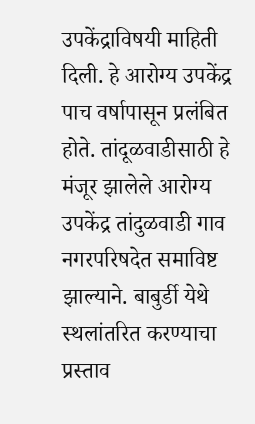उपकेंद्राविषयी माहिती दिली. हे आरोग्य उपकेंद्र पाच वर्षापासून प्रलंबित होते. तांदूळवाडीसाठी हे मंजूर झालेले आरोग्य उपकेंद्र तांदुळवाडी गाव नगरपरिषदेत समाविष्ट झाल्याने. बाबुर्डी येथे स्थलांतरित करण्याचा प्रस्ताव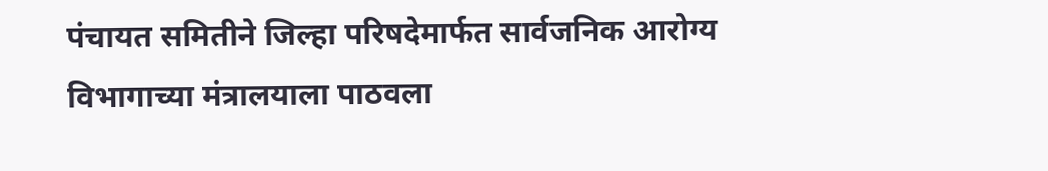पंचायत समितीने जिल्हा परिषदेमार्फत सार्वजनिक आरोग्य विभागाच्या मंत्रालयाला पाठवला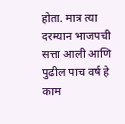होता. मात्र त्या दरम्यान भाजपची सत्ता आली आणि पुढील पाच वर्ष हे काम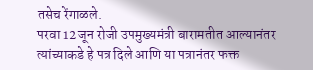तसेच रेंगाळले.
परवा 12 जून रोजी उपमुख्यमंत्री बारामतीत आल्यानंतर त्यांच्याकडे हे पत्र दिले आणि या पत्रानंतर फक्त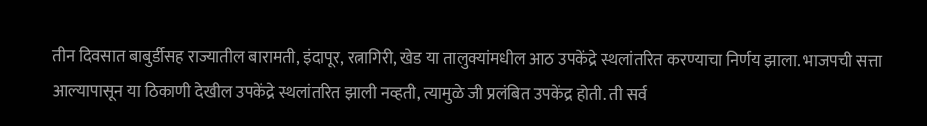तीन दिवसात बाबुर्डीसह राज्यातील बारामती, इंदापूर, रत्नागिरी, खेड या तालुक्यांमधील आठ उपकेंद्रे स्थलांतरित करण्याचा निर्णय झाला. भाजपची सत्ता आल्यापासून या ठिकाणी देखील उपकेंद्रे स्थलांतरित झाली नव्हती, त्यामुळे जी प्रलंबित उपकेंद्र होती. ती सर्व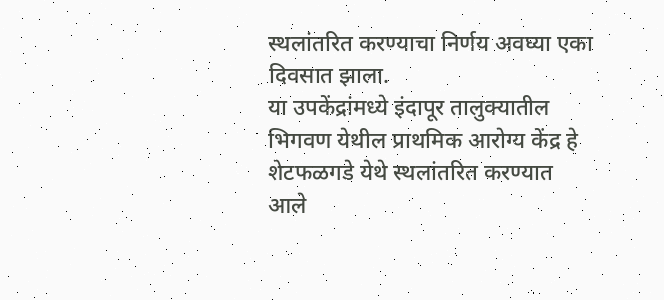स्थलांतरित करण्याचा निर्णय अवघ्या एका दिवसात झाला.
या उपकेंद्रांमध्ये इंदापूर तालुक्यातील भिगवण येथील प्राथमिक आरोग्य केंद्र हे शेटफळगडे येथे स्थलांतरित करण्यात आले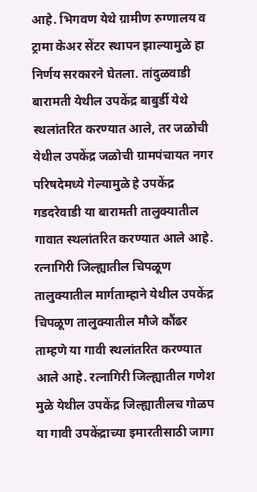आहे. भिगवण येथे ग्रामीण रुग्णालय व ट्रामा केअर सेंटर स्थापन झाल्यामुळे हा निर्णय सरकारने घेतला. तांदुळवाडी बारामती येथील उपकेंद्र बाबुर्डी येथे स्थलांतरित करण्यात आले, तर जळोची येथील उपकेंद्र जळोची ग्रामपंचायत नगर परिषदेमध्ये गेल्यामुळे हे उपकेंद्र गडदरेवाडी या बारामती तालुक्यातील गावात स्थलांतरित करण्यात आले आहे.
रत्नागिरी जिल्ह्यातील चिपळूण तालुक्यातील मार्गताम्हाने येथील उपकेंद्र चिपळूण तालुक्यातील मौजे कौंढर ताम्हणे या गावी स्थलांतरित करण्यात आले आहे. रत्नागिरी जिल्ह्यातील गणेश मुळे येथील उपकेंद्र जिल्ह्यातीलच गोळप या गावी उपकेंद्राच्या इमारतीसाठी जागा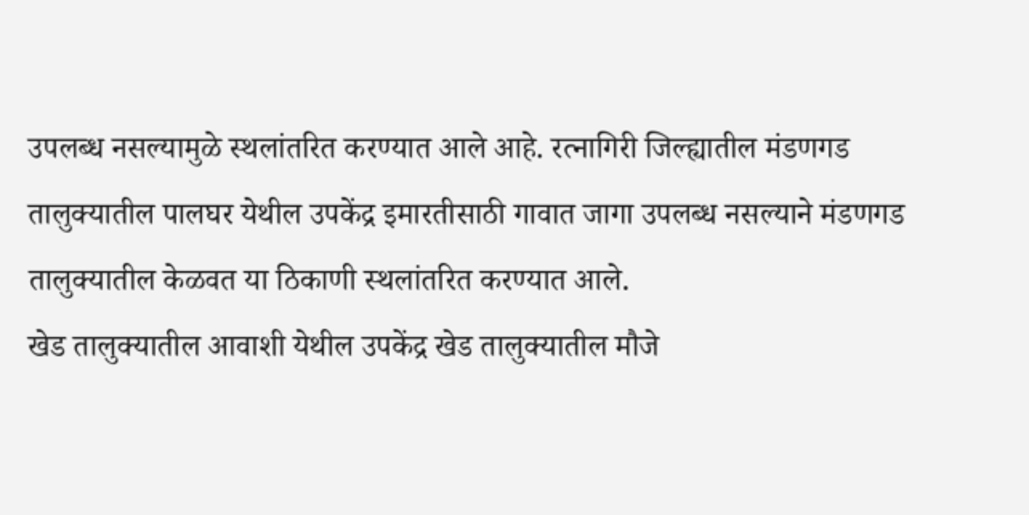उपलब्ध नसल्यामुळे स्थलांतरित करण्यात आले आहे. रत्नागिरी जिल्ह्यातील मंडणगड तालुक्यातील पालघर येथील उपकेंद्र इमारतीसाठी गावात जागा उपलब्ध नसल्याने मंडणगड तालुक्यातील केळवत या ठिकाणी स्थलांतरित करण्यात आले.
खेड तालुक्यातील आवाशी येथील उपकेंद्र खेड तालुक्यातील मौजे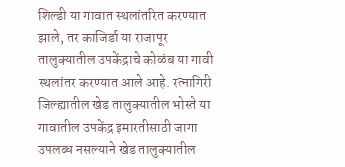शिल्डी या गावात स्थलांतरित करण्यात झाले, तर काजिर्डा या राजापूर तालुक्यातील उपकेंद्राचे कोळंब या गावी स्थलांतर करण्यात आले आहे. रत्नागिरी जिल्ह्यातील खेड तालुक्यातील भोस्ते या गावातील उपकेंद्र इमारतीसाठी जागा उपलब्ध नसल्याने खेड तालुक्यातील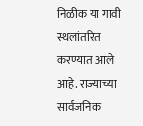निळीक या गावी स्थलांतरित करण्यात आले आहे. राज्याच्या सार्वजनिक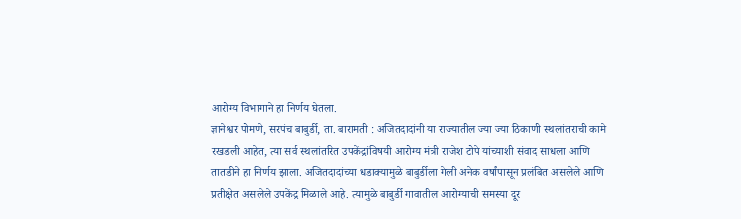आरोग्य विभागाने हा निर्णय घेतला.
ज्ञानेश्वर पोमणे, सरपंच बाबुर्डी, ता. बारामती : अजितदादांनी या राज्यातील ज्या ज्या ठिकाणी स्थलांतराची कामे रखडली आहेत, त्या सर्व स्थलांतरित उपकेंद्रांविषयी आरोग्य मंत्री राजेश टोपे यांच्याशी संवाद साधला आणि तातडीने हा निर्णय झाला. अजितदादांच्या धडाक्यामुळे बाबुर्डीला गेली अनेक वर्षांपासून प्रलंबित असलेले आणि प्रतीक्षेत असलेले उपकेंद्र मिळाले आहे. त्यामुळे बाबुर्डी गावातील आरोग्याची समस्या दूर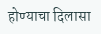होण्याचा दिलासा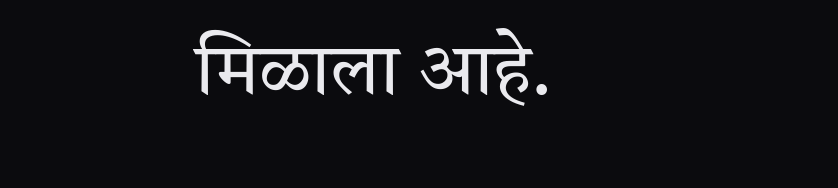मिळाला आहे.